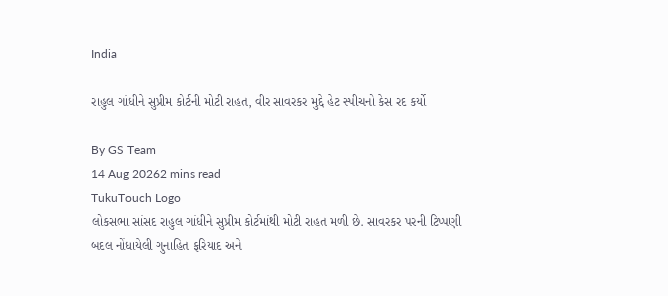India

રાહુલ ગાંધીને સુપ્રીમ કોર્ટની મોટી રાહત, વીર સાવરકર મુદ્દે હેટ સ્પીચનો કેસ રદ કર્યો

By GS Team
14 Aug 20262 mins read
TukuTouch Logo
લોકસભા સાંસદ રાહુલ ગાંધીને સુપ્રીમ કોર્ટમાંથી મોટી રાહત મળી છે. સાવરકર પરની ટિપ્પણી બદલ નોંધાયેલી ગુનાહિત ફરિયાદ અને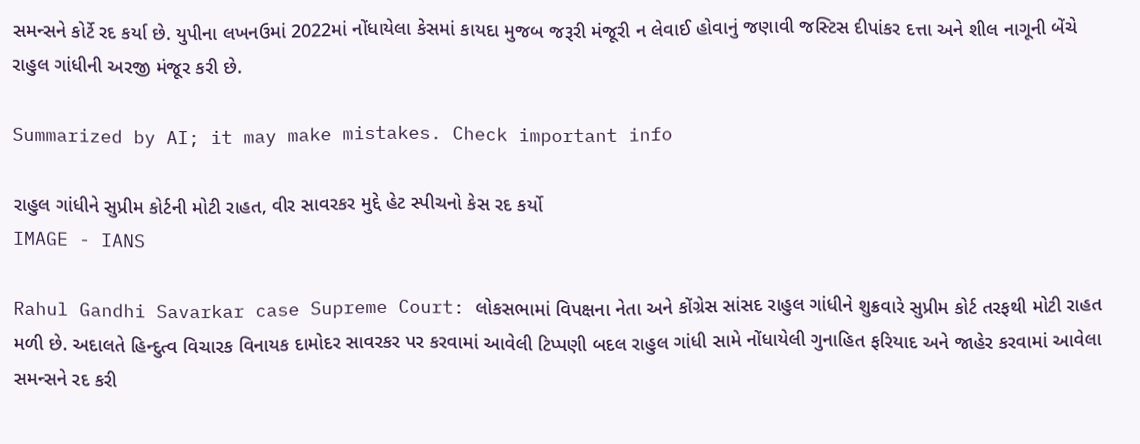સમન્સને કોર્ટે રદ કર્યા છે. યુપીના લખનઉમાં 2022માં નોંધાયેલા કેસમાં કાયદા મુજબ જરૂરી મંજૂરી ન લેવાઈ હોવાનું જણાવી જસ્ટિસ દીપાંકર દત્તા અને શીલ નાગૂની બેંચે રાહુલ ગાંધીની અરજી મંજૂર કરી છે.

Summarized by AI; it may make mistakes. Check important info

રાહુલ ગાંધીને સુપ્રીમ કોર્ટની મોટી રાહત, વીર સાવરકર મુદ્દે હેટ સ્પીચનો કેસ રદ કર્યો
IMAGE - IANS

Rahul Gandhi Savarkar case Supreme Court: લોકસભામાં વિપક્ષના નેતા અને કોંગ્રેસ સાંસદ રાહુલ ગાંધીને શુક્રવારે સુપ્રીમ કોર્ટ તરફથી મોટી રાહત મળી છે. અદાલતે હિન્દુત્વ વિચારક વિનાયક દામોદર સાવરકર પર કરવામાં આવેલી ટિપ્પણી બદલ રાહુલ ગાંધી સામે નોંધાયેલી ગુનાહિત ફરિયાદ અને જાહેર કરવામાં આવેલા સમન્સને રદ કરી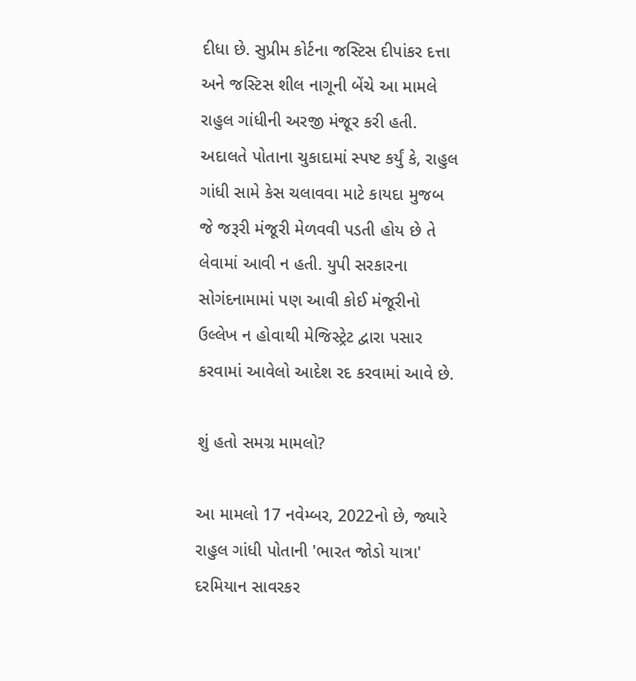દીધા છે. સુપ્રીમ કોર્ટના જસ્ટિસ દીપાંકર દત્તા અને જસ્ટિસ શીલ નાગૂની બેંચે આ મામલે રાહુલ ગાંધીની અરજી મંજૂર કરી હતી. અદાલતે પોતાના ચુકાદામાં સ્પષ્ટ કર્યું કે, રાહુલ ગાંધી સામે કેસ ચલાવવા માટે કાયદા મુજબ જે જરૂરી મંજૂરી મેળવવી પડતી હોય છે તે લેવામાં આવી ન હતી. યુપી સરકારના સોગંદનામામાં પણ આવી કોઈ મંજૂરીનો ઉલ્લેખ ન હોવાથી મેજિસ્ટ્રેટ દ્વારા પસાર કરવામાં આવેલો આદેશ રદ કરવામાં આવે છે.

શું હતો સમગ્ર મામલો?

આ મામલો 17 નવેમ્બર, 2022નો છે, જ્યારે રાહુલ ગાંધી પોતાની 'ભારત જોડો યાત્રા' દરમિયાન સાવરકર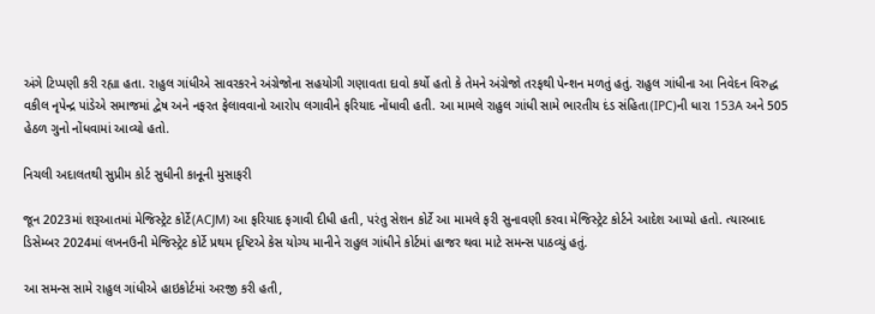અંગે ટિપ્પણી કરી રહ્યા હતા. રાહુલ ગાંધીએ સાવરકરને અંગ્રેજોના સહયોગી ગણાવતા દાવો કર્યો હતો કે તેમને અંગ્રેજો તરફથી પેન્શન મળતું હતું. રાહુલ ગાંધીના આ નિવેદન વિરુદ્ધ વકીલ નૃપેન્દ્ર પાંડેએ સમાજમાં દ્વેષ અને નફરત ફેલાવવાનો આરોપ લગાવીને ફરિયાદ નોંધાવી હતી. આ મામલે રાહુલ ગાંધી સામે ભારતીય દંડ સંહિતા(IPC)ની ધારા 153A અને 505 હેઠળ ગુનો નોંધવામાં આવ્યો હતો.

નિચલી અદાલતથી સુપ્રીમ કોર્ટ સુધીની કાનૂની મુસાફરી

જૂન 2023માં શરૂઆતમાં મેજિસ્ટ્રેટ કોર્ટે(ACJM) આ ફરિયાદ ફગાવી દીધી હતી, પરંતુ સેશન કોર્ટે આ મામલે ફરી સુનાવણી કરવા મેજિસ્ટ્રેટ કોર્ટને આદેશ આપ્યો હતો. ત્યારબાદ ડિસેમ્બર 2024માં લખનઉની મેજિસ્ટ્રેટ કોર્ટે પ્રથમ દૃષ્ટિએ કેસ યોગ્ય માનીને રાહુલ ગાંધીને કોર્ટમાં હાજર થવા માટે સમન્સ પાઠવ્યું હતું.

આ સમન્સ સામે રાહુલ ગાંધીએ હાઇકોર્ટમાં અરજી કરી હતી,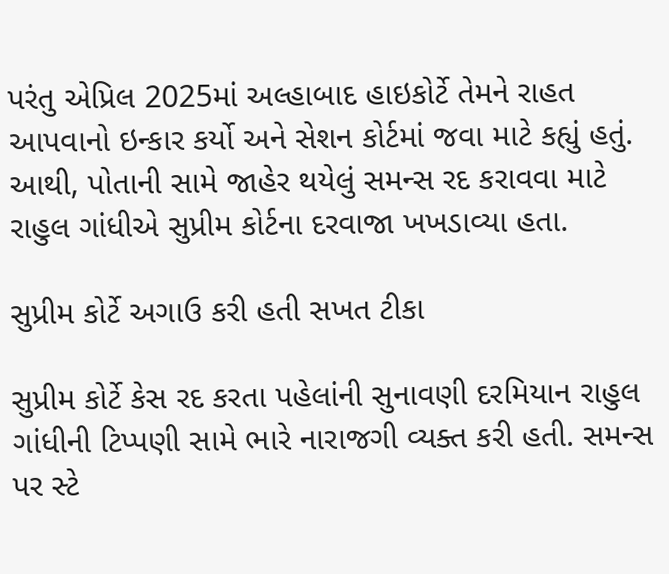પરંતુ એપ્રિલ 2025માં અલ્હાબાદ હાઇકોર્ટે તેમને રાહત આપવાનો ઇન્કાર કર્યો અને સેશન કોર્ટમાં જવા માટે કહ્યું હતું. આથી, પોતાની સામે જાહેર થયેલું સમન્સ રદ કરાવવા માટે રાહુલ ગાંધીએ સુપ્રીમ કોર્ટના દરવાજા ખખડાવ્યા હતા.

સુપ્રીમ કોર્ટે અગાઉ કરી હતી સખત ટીકા

સુપ્રીમ કોર્ટે કેસ રદ કરતા પહેલાંની સુનાવણી દરમિયાન રાહુલ ગાંધીની ટિપ્પણી સામે ભારે નારાજગી વ્યક્ત કરી હતી. સમન્સ પર સ્ટે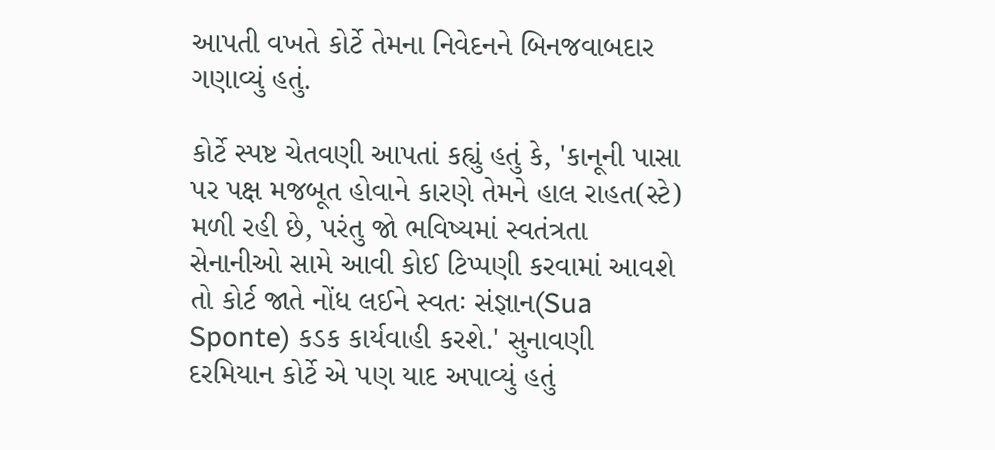આપતી વખતે કોર્ટે તેમના નિવેદનને બિનજવાબદાર ગણાવ્યું હતું.

કોર્ટે સ્પષ્ટ ચેતવણી આપતાં કહ્યું હતું કે, 'કાનૂની પાસા પર પક્ષ મજબૂત હોવાને કારણે તેમને હાલ રાહત(સ્ટે) મળી રહી છે, પરંતુ જો ભવિષ્યમાં સ્વતંત્રતા સેનાનીઓ સામે આવી કોઈ ટિપ્પણી કરવામાં આવશે તો કોર્ટ જાતે નોંધ લઈને સ્વતઃ સંજ્ઞાન(Sua Sponte) કડક કાર્યવાહી કરશે.' સુનાવણી દરમિયાન કોર્ટે એ પણ યાદ અપાવ્યું હતું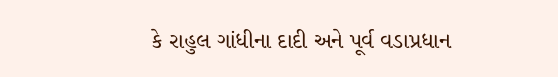કે રાહુલ ગાંધીના દાદી અને પૂર્વ વડાપ્રધાન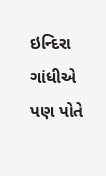ઇન્દિરા ગાંધીએ પણ પોતે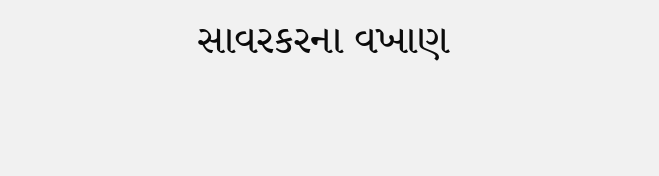સાવરકરના વખાણ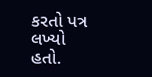કરતો પત્ર લખ્યો હતો.